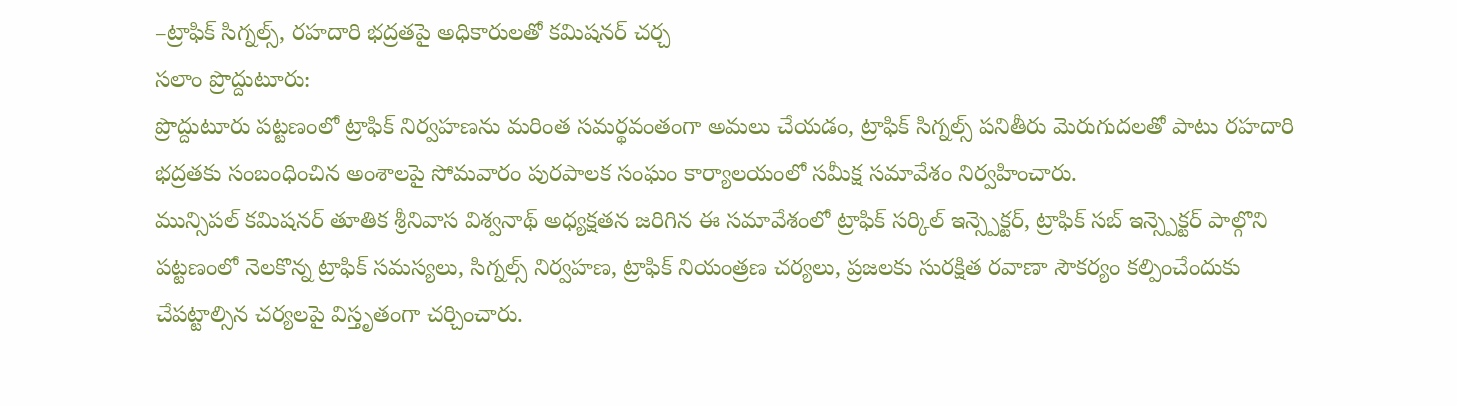–ట్రాఫిక్ సిగ్నల్స్, రహదారి భద్రతపై అధికారులతో కమిషనర్ చర్చ
సలాం ప్రొద్దుటూరు:
ప్రొద్దుటూరు పట్టణంలో ట్రాఫిక్ నిర్వహణను మరింత సమర్థవంతంగా అమలు చేయడం, ట్రాఫిక్ సిగ్నల్స్ పనితీరు మెరుగుదలతో పాటు రహదారి భద్రతకు సంబంధించిన అంశాలపై సోమవారం పురపాలక సంఘం కార్యాలయంలో సమీక్ష సమావేశం నిర్వహించారు.
మున్సిపల్ కమిషనర్ తూతిక శ్రీనివాస విశ్వనాథ్ అధ్యక్షతన జరిగిన ఈ సమావేశంలో ట్రాఫిక్ సర్కిల్ ఇన్స్పెక్టర్, ట్రాఫిక్ సబ్ ఇన్స్పెక్టర్ పాల్గొని పట్టణంలో నెలకొన్న ట్రాఫిక్ సమస్యలు, సిగ్నల్స్ నిర్వహణ, ట్రాఫిక్ నియంత్రణ చర్యలు, ప్రజలకు సురక్షిత రవాణా సౌకర్యం కల్పించేందుకు చేపట్టాల్సిన చర్యలపై విస్తృతంగా చర్చించారు.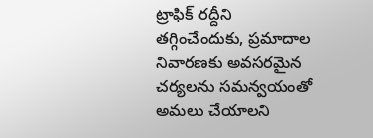ట్రాఫిక్ రద్దీని తగ్గించేందుకు, ప్రమాదాల నివారణకు అవసరమైన చర్యలను సమన్వయంతో అమలు చేయాలని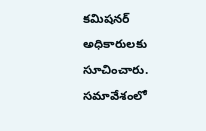కమిషనర్ అధికారులకు సూచించారు. సమావేశంలో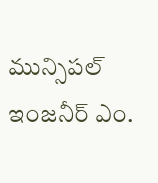మున్సిపల్ ఇంజనీర్ ఎం.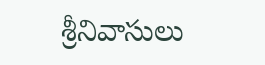శ్రీనివాసులు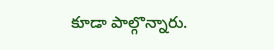కూడా పాల్గొన్నారు.